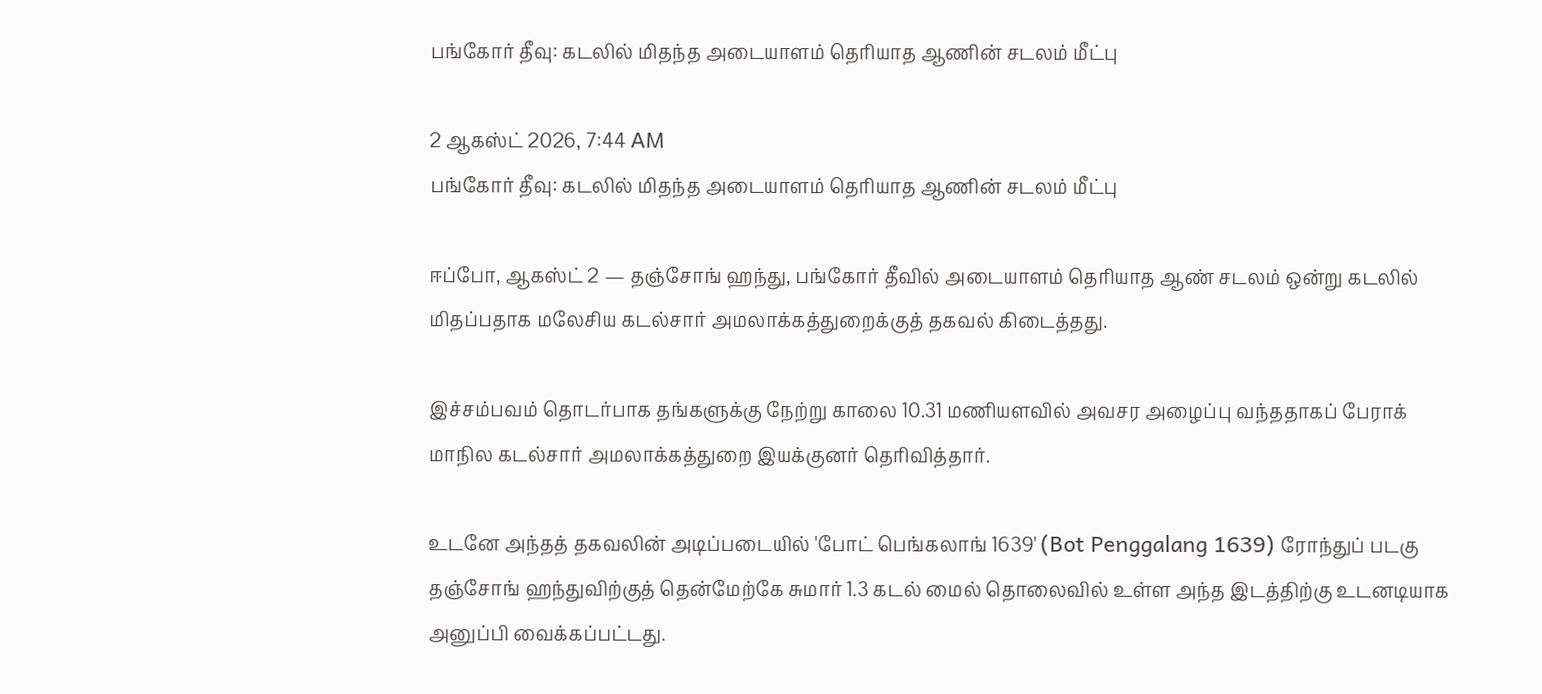பங்கோர் தீவு: கடலில் மிதந்த அடையாளம் தெரியாத ஆணின் சடலம் மீட்பு

2 ஆகஸ்ட் 2026, 7:44 AM
பங்கோர் தீவு: கடலில் மிதந்த அடையாளம் தெரியாத ஆணின் சடலம் மீட்பு

ஈப்போ, ஆகஸ்ட் 2 — தஞ்சோங் ஹந்து, பங்கோர் தீவில் அடையாளம் தெரியாத ஆண் சடலம் ஒன்று கடலில் மிதப்பதாக மலேசிய கடல்சார் அமலாக்கத்துறைக்குத் தகவல் கிடைத்தது.

இச்சம்பவம் தொடர்பாக தங்களுக்கு நேற்று காலை 10.31 மணியளவில் அவசர அழைப்பு வந்ததாகப் பேராக் மாநில கடல்சார் அமலாக்கத்துறை இயக்குனர் தெரிவித்தார்.

உடனே அந்தத் தகவலின் அடிப்படையில் 'போட் பெங்கலாங் 1639' (Bot Penggalang 1639) ரோந்துப் படகு தஞ்சோங் ஹந்துவிற்குத் தென்மேற்கே சுமார் 1.3 கடல் மைல் தொலைவில் உள்ள அந்த இடத்திற்கு உடனடியாக அனுப்பி வைக்கப்பட்டது.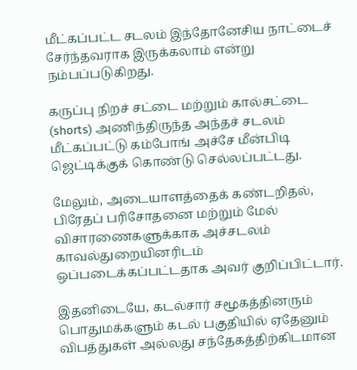மீட்கப்பட்ட சடலம் இந்தோனேசிய நாட்டைச் சேர்ந்தவராக இருக்கலாம் என்று நம்பப்படுகிறது.

கருப்பு நிறச் சட்டை மற்றும் கால்சட்டை (shorts) அணிந்திருந்த அந்தச் சடலம் மீட்கப்பட்டு கம்போங் அச்சே மீன்பிடி ஜெட்டிக்குக் கொண்டு செல்லப்பட்டது.

மேலும், அடையாளத்தைக் கண்டறிதல், பிரேதப் பரிசோதனை மற்றும் மேல் விசாரணைகளுக்காக அச்சடலம் காவல்துறையினரிடம் ஒப்படைக்கப்பட்டதாக அவர் குறிப்பிட்டார்.

இதனிடையே, கடல்சார் சமூகத்தினரும் பொதுமக்களும் கடல் பகுதியில் ஏதேனும் விபத்துகள் அல்லது சந்தேகத்திற்கிடமான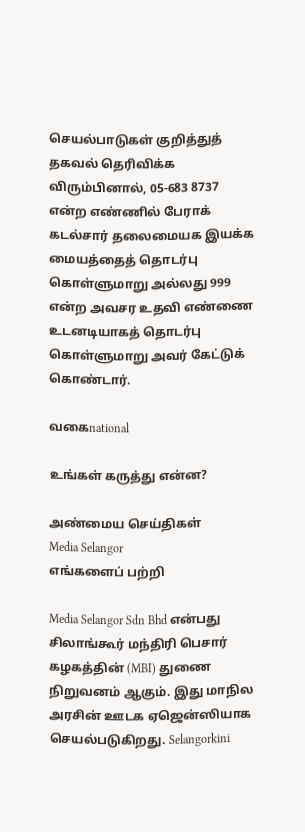செயல்பாடுகள் குறித்துத் தகவல் தெரிவிக்க விரும்பினால், 05-683 8737 என்ற எண்ணில் பேராக் கடல்சார் தலைமையக இயக்க மையத்தைத் தொடர்பு கொள்ளுமாறு அல்லது 999 என்ற அவசர உதவி எண்ணை உடனடியாகத் தொடர்பு கொள்ளுமாறு அவர் கேட்டுக் கொண்டார்.

வகைnational

உங்கள் கருத்து என்ன?

அண்மைய செய்திகள்
Media Selangor
எங்களைப் பற்றி

Media Selangor Sdn Bhd என்பது சிலாங்கூர் மந்திரி பெசார் கழகத்தின் (MBI) துணை நிறுவனம் ஆகும். இது மாநில அரசின் ஊடக ஏஜென்ஸியாக செயல்படுகிறது. Selangorkini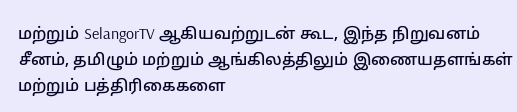மற்றும் SelangorTV ஆகியவற்றுடன் கூட, இந்த நிறுவனம் சீனம், தமிழும் மற்றும் ஆங்கிலத்திலும் இணையதளங்கள் மற்றும் பத்திரிகைகளை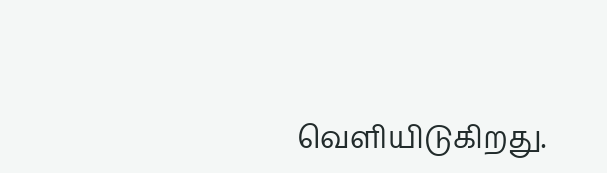வெளியிடுகிறது.